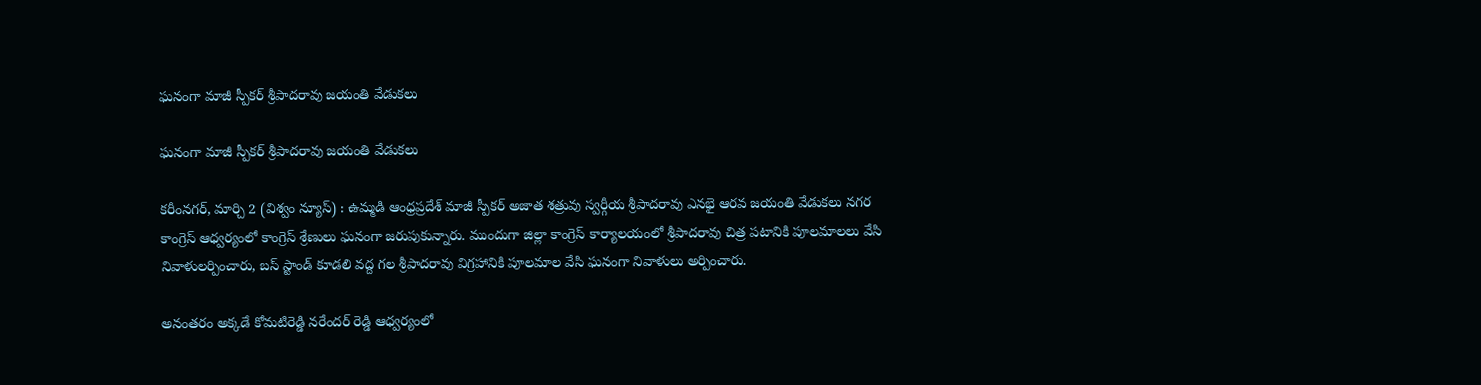ఘనంగా మాజీ స్పీకర్ శ్రీపాదరావు జయంతి వేడుకలు

ఘనంగా మాజీ స్పీకర్ శ్రీపాదరావు జయంతి వేడుకలు

కరీంనగర్, మార్చి 2 (విశ్వం న్యూస్) : ఉమ్మడి ఆంధ్రప్రదేశ్ మాజీ స్పీకర్ అజాత శత్రువు స్వర్గీయ శ్రీపాదరావు ఎనభై ఆరవ జయంతి వేడుకలు నగర కాంగ్రెస్ ఆధ్వర్యంలో కాంగ్రెస్ శ్రేణులు ఘనంగా జరుపుకున్నారు. ముందుగా జిల్లా కాంగ్రెస్ కార్యాలయంలో శ్రీపాదరావు చిత్ర పటానికి పూలమాలలు వేసి నివాళులర్పించారు, బస్ స్టాండ్ కూడలి వద్ద గల శ్రీపాదరావు విగ్రహానికి పూలమాల వేసి ఘనంగా నివాళులు అర్పించారు.

అనంతరం అక్కడే కోమటిరెడ్డి నరేందర్ రెడ్డి ఆధ్వర్యంలో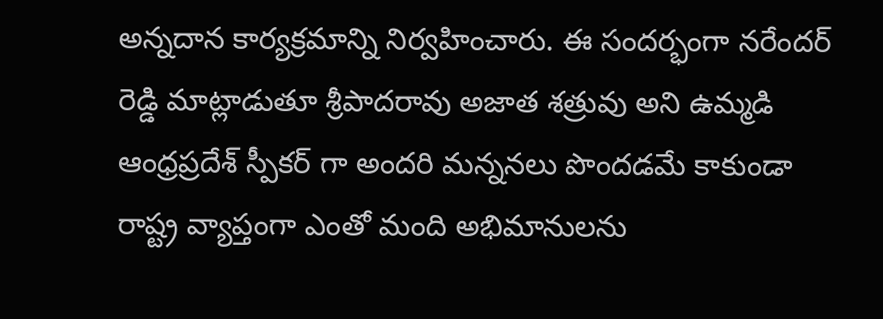అన్నదాన కార్యక్రమాన్ని నిర్వహించారు. ఈ సందర్భంగా నరేందర్ రెడ్డి మాట్లాడుతూ శ్రీపాదరావు అజాత శత్రువు అని ఉమ్మడి ఆంధ్రప్రదేశ్ స్పీకర్ గా అందరి మన్ననలు పొందడమే కాకుండా రాష్ట్ర వ్యాప్తంగా ఎంతో మంది అభిమానులను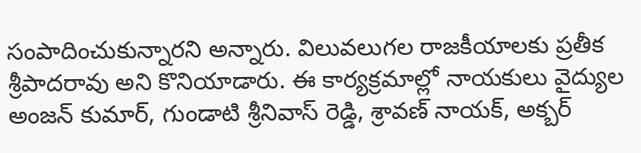సంపాదించుకున్నారని అన్నారు. విలువలుగల రాజకీయాలకు ప్రతీక శ్రీపాదరావు అని కొనియాడారు. ఈ కార్యక్రమాల్లో నాయకులు వైద్యుల అంజన్ కుమార్, గుండాటి శ్రీనివాస్ రెడ్డి, శ్రావణ్ నాయక్, అక్బర్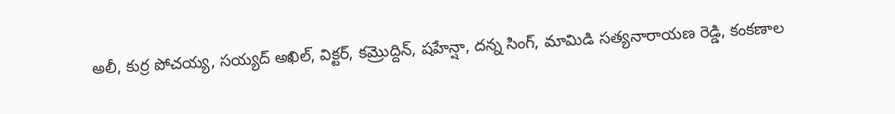అలీ, కుర్ర పోచయ్య, సయ్యద్ అఖిల్, విక్టర్, కమ్రొద్దిన్, షహేన్షా, దన్న సింగ్, మామిడి సత్యనారాయణ రెడ్డి, కంకణాల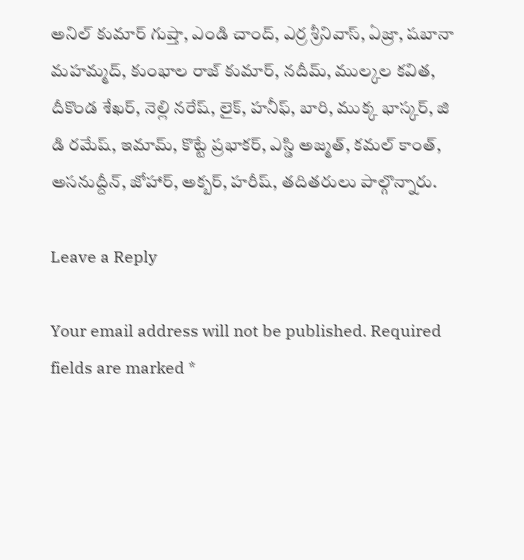అనిల్ కుమార్ గుప్తా, ఎండి చాంద్, ఎర్ర శ్రీనివాస్, ఏజ్రా, షబానా మహమ్మద్, కుంభాల రాజ్ కుమార్, నదీమ్, ముల్కల కవిత, దీకొండ శేఖర్, నెల్లి నరేష్, లైక్, హనీఫ్, బారి, ముక్క భాస్కర్, జి డి రమేష్, ఇమామ్, కొట్టే ప్రభాకర్, ఎస్డి అజ్మత్, కమల్ కాంత్, అసనుద్దీన్, జోహార్, అక్బర్, హరీష్, తదితరులు పాల్గొన్నారు.

Leave a Reply

Your email address will not be published. Required fields are marked *